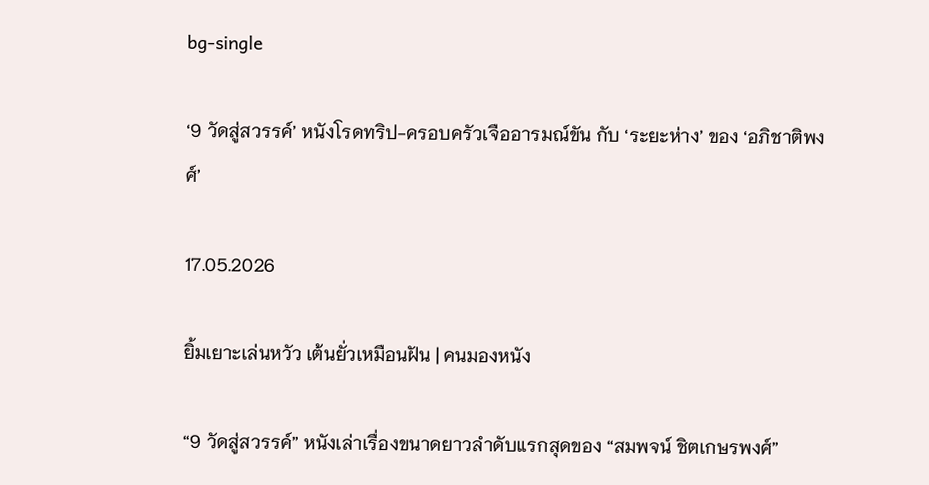bg-single

‘9 วัดสู่สวรรค์’ หนังโรดทริป-ครอบครัวเจืออารมณ์ขัน กับ ‘ระยะห่าง’ ของ ‘อภิชาติพงศ์’

17.05.2026

ยิ้มเยาะเล่นหวัว เต้นยั่วเหมือนฝัน | คนมองหนัง

“9 วัดสู่สวรรค์” หนังเล่าเรื่องขนาดยาวลำดับแรกสุดของ “สมพจน์ ชิตเกษรพงศ์”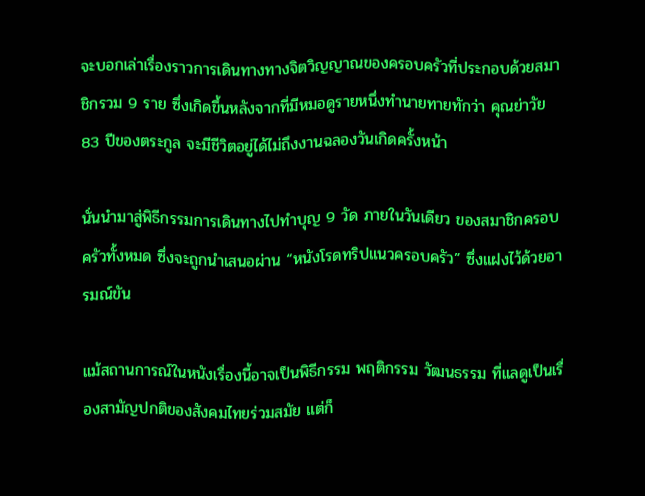จะบอกเล่าเรื่องราวการเดินทางทางจิตวิญญาณของครอบครัวที่ประกอบด้วยสมาชิกรวม 9 ราย ซึ่งเกิดขึ้นหลังจากที่มีหมอดูรายหนึ่งทำนายทายทักว่า คุณย่าวัย 83 ปีของตระกูล จะมีชีวิตอยู่ได้ไม่ถึงงานฉลองวันเกิดครั้งหน้า

นั่นนำมาสู่พิธีกรรมการเดินทางไปทำบุญ 9 วัด ภายในวันเดียว ของสมาชิกครอบครัวทั้งหมด ซึ่งจะถูกนำเสนอผ่าน “หนังโรดทริปแนวครอบครัว” ซึ่งแฝงไว้ด้วยอารมณ์ขัน

แม้สถานการณ์ในหนังเรื่องนี้อาจเป็นพิธีกรรม พฤติกรรม วัฒนธรรม ที่แลดูเป็นเรื่องสามัญปกติของสังคมไทยร่วมสมัย แต่ก็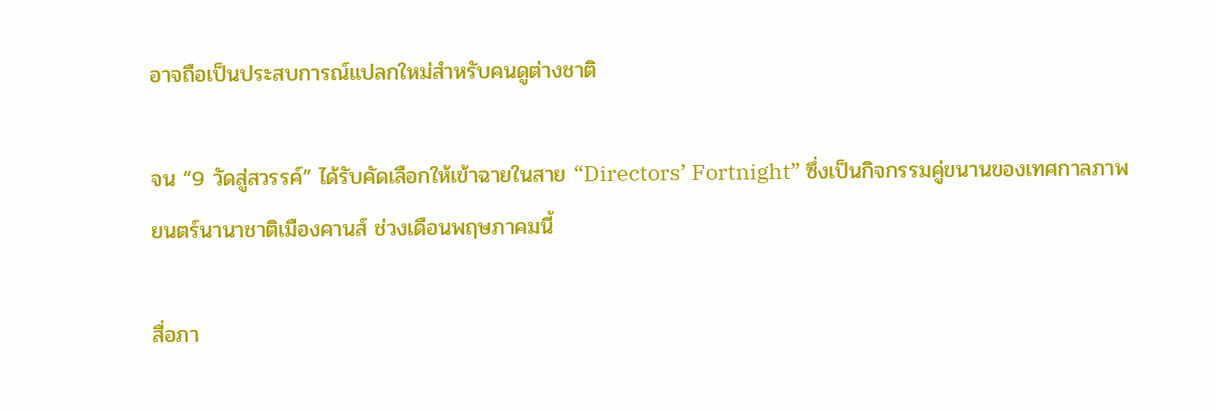อาจถือเป็นประสบการณ์แปลกใหม่สำหรับคนดูต่างชาติ

จน “9 วัดสู่สวรรค์” ได้รับคัดเลือกให้เข้าฉายในสาย “Directors’ Fortnight” ซึ่งเป็นกิจกรรมคู่ขนานของเทศกาลภาพยนตร์นานาชาติเมืองคานส์ ช่วงเดือนพฤษภาคมนี้

สื่อภา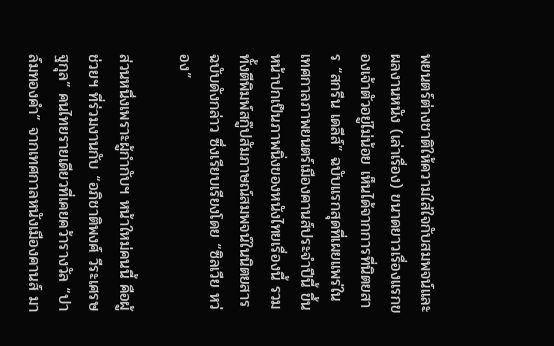พยนตร์ต่างชาติให้ความใส่ใจกับสมพจน์และผลงานหนัง (เล่าเรื่อง) ขนาดยาวเรื่องแรกของเจ้าตัวอยู่ไม่น้อย เห็นได้จากการที่นิตยสาร “สกรีน เดลีส์” ฉบับแรกสุดที่เผยแพร่ในเทศกาลภาพยนตร์เมืองคานส์ประจำปีนี้ ขึ้นหน้าปกเป็นภาพนิ่งของหนังไทยเรื่องนี้ รวมทั้งตีพิมพ์สกู๊ปสัมภาษณ์สมพจน์ในนิตยสารฉบับดังกล่าว ซึ่งเรียบเรียงโดย “ซิลเวีย หว่อง”

ส่วนหนึ่งเพราะผู้กำกับฯ หน้าใหม่คนนี้ คือผู้ช่วยฯ ที่ร่วมงานกับ “อภิชาติพงศ์ วีระเศรษฐกุล” คนไทยรายเดียวที่เคยคว้ารางวัล “ปาล์มทองคำ” จากเทศกาลหนังเมืองคานส์ มา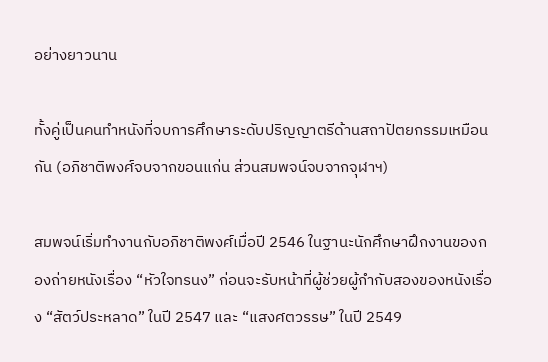อย่างยาวนาน

ทั้งคู่เป็นคนทำหนังที่จบการศึกษาระดับปริญญาตรีด้านสถาปัตยกรรมเหมือนกัน (อภิชาติพงศ์จบจากขอนแก่น ส่วนสมพจน์จบจากจุฬาฯ)

สมพจน์เริ่มทำงานกับอภิชาติพงศ์เมื่อปี 2546 ในฐานะนักศึกษาฝึกงานของกองถ่ายหนังเรื่อง “หัวใจทรนง” ก่อนจะรับหน้าที่ผู้ช่วยผู้กำกับสองของหนังเรื่อง “สัตว์ประหลาด” ในปี 2547 และ “แสงศตวรรษ” ในปี 2549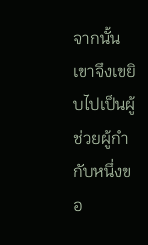จากนั้น เขาจึงเขยิบไปเป็นผู้ช่วยผู้กำกับหนึ่งขอ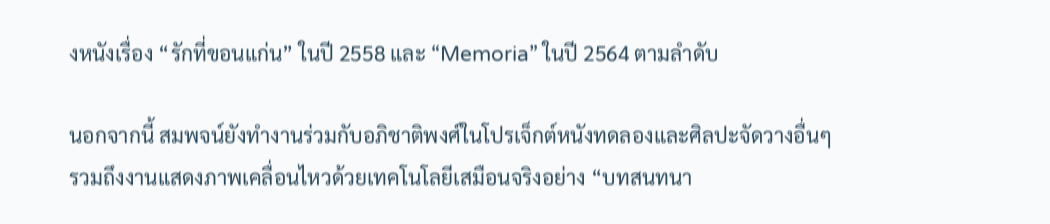งหนังเรื่อง “รักที่ขอนแก่น” ในปี 2558 และ “Memoria” ในปี 2564 ตามลำดับ

นอกจากนี้ สมพจน์ยังทำงานร่วมกับอภิชาติพงศ์ในโปรเจ็กต์หนังทดลองและศิลปะจัดวางอื่นๆ รวมถึงงานแสดงภาพเคลื่อนไหวด้วยเทคโนโลยีเสมือนจริงอย่าง “บทสนทนา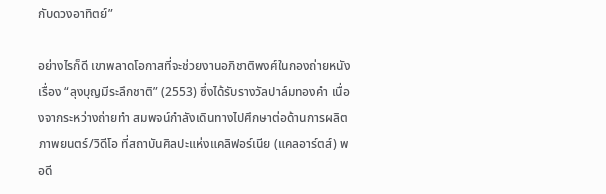กับดวงอาทิตย์”

อย่างไรก็ดี เขาพลาดโอกาสที่จะช่วยงานอภิชาติพงศ์ในกองถ่ายหนังเรื่อง “ลุงบุญมีระลึกชาติ” (2553) ซึ่งได้รับรางวัลปาล์มทองคำ เนื่องจากระหว่างถ่ายทำ สมพจน์กำลังเดินทางไปศึกษาต่อด้านการผลิตภาพยนตร์/วิดีโอ ที่สถาบันศิลปะแห่งแคลิฟอร์เนีย (แคลอาร์ตส์) พอดี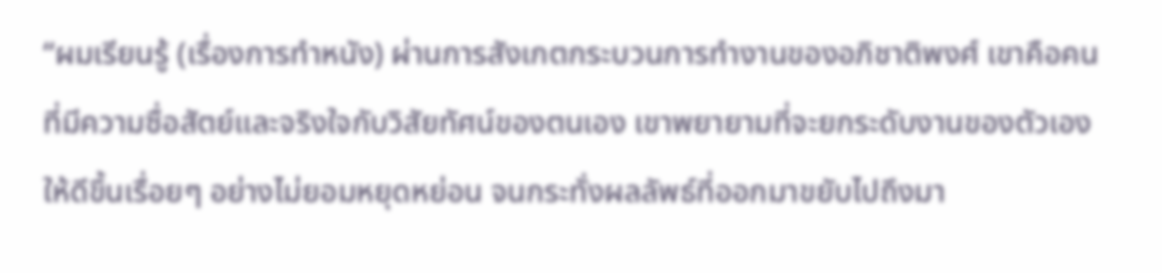“ผมเรียนรู้ (เรื่องการทำหนัง) ผ่านการสังเกตกระบวนการทำงานของอภิชาติพงศ์ เขาคือคนที่มีความซื่อสัตย์และจริงใจกับวิสัยทัศน์ของตนเอง เขาพยายามที่จะยกระดับงานของตัวเองให้ดีขึ้นเรื่อยๆ อย่างไม่ยอมหยุดหย่อน จนกระทั่งผลลัพธ์ที่ออกมาขยับไปถึงมา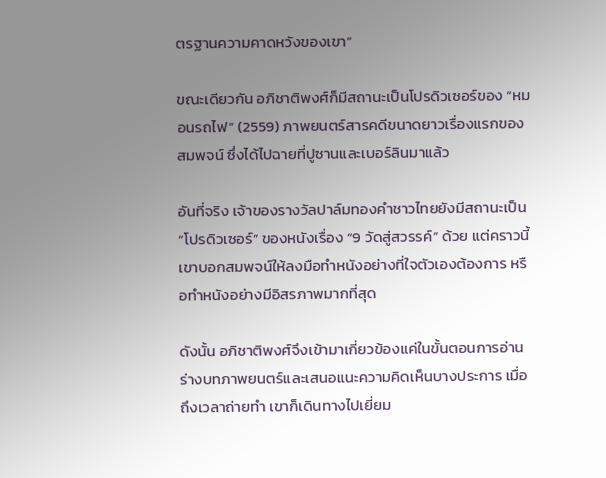ตรฐานความคาดหวังของเขา”

ขณะเดียวกัน อภิชาติพงศ์ก็มีสถานะเป็นโปรดิวเซอร์ของ “หมอนรถไฟ” (2559) ภาพยนตร์สารคดีขนาดยาวเรื่องแรกของสมพจน์ ซึ่งได้ไปฉายที่ปูซานและเบอร์ลินมาแล้ว

อันที่จริง เจ้าของรางวัลปาล์มทองคำชาวไทยยังมีสถานะเป็น “โปรดิวเซอร์” ของหนังเรื่อง “9 วัดสู่สวรรค์” ด้วย แต่คราวนี้ เขาบอกสมพจน์ให้ลงมือทำหนังอย่างที่ใจตัวเองต้องการ หรือทำหนังอย่างมีอิสรภาพมากที่สุด

ดังนั้น อภิชาติพงศ์จึงเข้ามาเกี่ยวข้องแค่ในขั้นตอนการอ่านร่างบทภาพยนตร์และเสนอแนะความคิดเห็นบางประการ เมื่อถึงเวลาถ่ายทำ เขาก็เดินทางไปเยี่ยม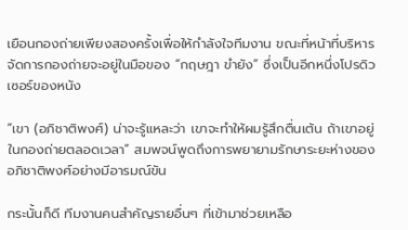เยือนกองถ่ายเพียงสองครั้งเพื่อให้กำลังใจทีมงาน ขณะที่หน้าที่บริหารจัดการกองถ่ายจะอยู่ในมือของ “กฤษฎา ขำยัง” ซึ่งเป็นอีกหนึ่งโปรดิวเซอร์ของหนัง

“เขา (อภิชาติพงศ์) น่าจะรู้แหละว่า เขาจะทำให้ผมรู้สึกตื่นเต้น ถ้าเขาอยู่ในกองถ่ายตลอดเวลา” สมพจน์พูดถึงการพยายามรักษาระยะห่างของอภิชาติพงศ์อย่างมีอารมณ์ขัน

กระนั้นก็ดี ทีมงานคนสำคัญรายอื่นๆ ที่เข้ามาช่วยเหลือ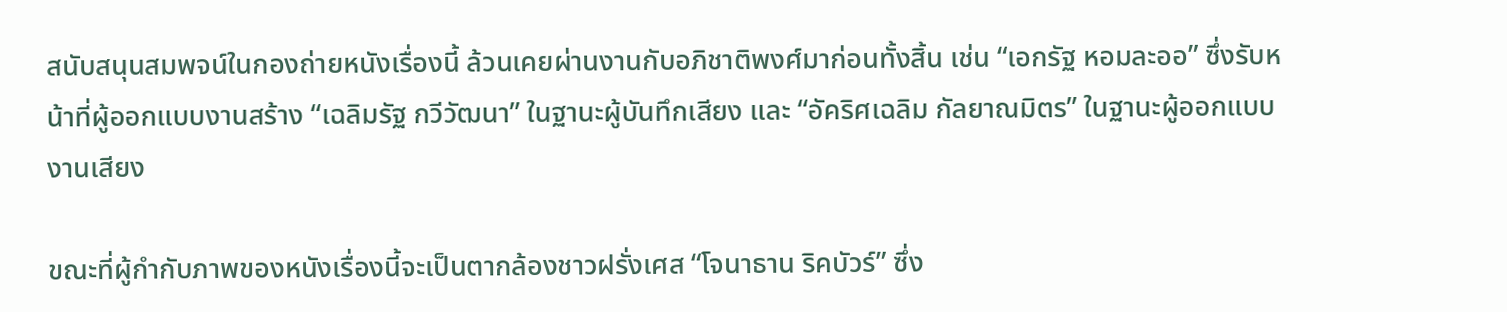สนับสนุนสมพจน์ในกองถ่ายหนังเรื่องนี้ ล้วนเคยผ่านงานกับอภิชาติพงศ์มาก่อนทั้งสิ้น เช่น “เอกรัฐ หอมละออ” ซึ่งรับหน้าที่ผู้ออกแบบงานสร้าง “เฉลิมรัฐ กวีวัฒนา” ในฐานะผู้บันทึกเสียง และ “อัคริศเฉลิม กัลยาณมิตร” ในฐานะผู้ออกแบบงานเสียง

ขณะที่ผู้กำกับภาพของหนังเรื่องนี้จะเป็นตากล้องชาวฝรั่งเศส “โจนาธาน ริคบัวร์” ซึ่ง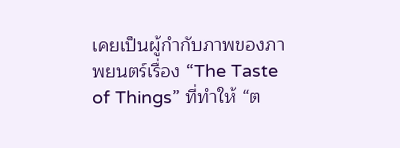เคยเป็นผู้กำกับภาพของภาพยนตร์เรื่อง “The Taste of Things” ที่ทำให้ “ต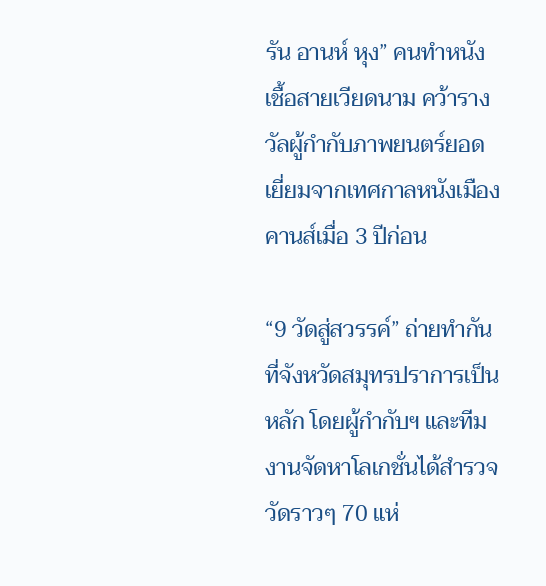รัน อานห์ หุง” คนทำหนังเชื้อสายเวียดนาม คว้ารางวัลผู้กำกับภาพยนตร์ยอดเยี่ยมจากเทศกาลหนังเมืองคานส์เมื่อ 3 ปีก่อน

“9 วัดสู่สวรรค์” ถ่ายทำกันที่จังหวัดสมุทรปราการเป็นหลัก โดยผู้กำกับฯ และทีมงานจัดหาโลเกชั่นได้สำรวจวัดราวๆ 70 แห่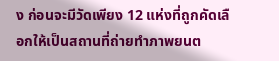ง ก่อนจะมีวัดเพียง 12 แห่งที่ถูกคัดเลือกให้เป็นสถานที่ถ่ายทำภาพยนต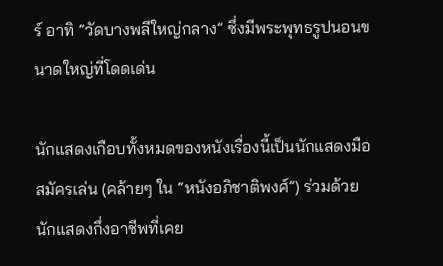ร์ อาทิ “วัดบางพลีใหญ่กลาง” ซึ่งมีพระพุทธรูปนอนขนาดใหญ่ที่โดดเด่น

นักแสดงเกือบทั้งหมดของหนังเรื่องนี้เป็นนักแสดงมือสมัครเล่น (คล้ายๆ ใน “หนังอภิชาติพงศ์”) ร่วมด้วยนักแสดงกึ่งอาชีพที่เคย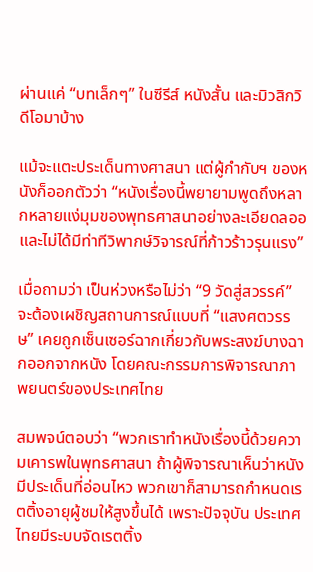ผ่านแค่ “บทเล็กๆ” ในซีรีส์ หนังสั้น และมิวสิกวิดีโอมาบ้าง

แม้จะแตะประเด็นทางศาสนา แต่ผู้กำกับฯ ของหนังก็ออกตัวว่า “หนังเรื่องนี้พยายามพูดถึงหลากหลายแง่มุมของพุทธศาสนาอย่างละเอียดลออ และไม่ได้มีท่าทีวิพากษ์วิจารณ์ที่ก้าวร้าวรุนแรง”

เมื่อถามว่า เป็นห่วงหรือไม่ว่า “9 วัดสู่สวรรค์” จะต้องเผชิญสถานการณ์แบบที่ “แสงศตวรรษ” เคยถูกเซ็นเซอร์ฉากเกี่ยวกับพระสงฆ์บางฉากออกจากหนัง โดยคณะกรรมการพิจารณาภาพยนตร์ของประเทศไทย

สมพจน์ตอบว่า “พวกเราทำหนังเรื่องนี้ด้วยความเคารพในพุทธศาสนา ถ้าผู้พิจารณาเห็นว่าหนังมีประเด็นที่อ่อนไหว พวกเขาก็สามารถกำหนดเรตติ้งอายุผู้ชมให้สูงขึ้นได้ เพราะปัจจุบัน ประเทศไทยมีระบบจัดเรตติ้ง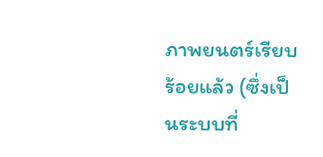ภาพยนตร์เรียบร้อยแล้ว (ซึ่งเป็นระบบที่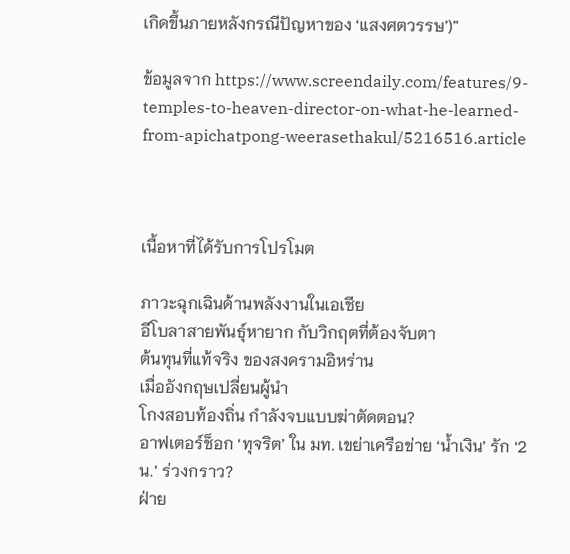เกิดขึ้นภายหลังกรณีปัญหาของ ‘แสงศตวรรษ’)”

ข้อมูลจาก https://www.screendaily.com/features/9-temples-to-heaven-director-on-what-he-learned-from-apichatpong-weerasethakul/5216516.article



เนื้อหาที่ได้รับการโปรโมต

ภาวะฉุกเฉินด้านพลังงานในเอเชีย
อีโบลาสายพันธุ์หายาก กับวิกฤตที่ต้องจับตา
ต้นทุนที่แท้จริง ของสงครามอิหร่าน
เมื่ออังกฤษเปลี่ยนผู้นำ
โกงสอบท้องถิ่น กำลังจบแบบฆ่าตัดตอน?
อาฟเตอร์ช็อก ‘ทุจริต’ ใน มท. เขย่าเครือข่าย ‘น้ำเงิน’ รัก ‘2 น.’ ร่วงกราว?
ฝ่าย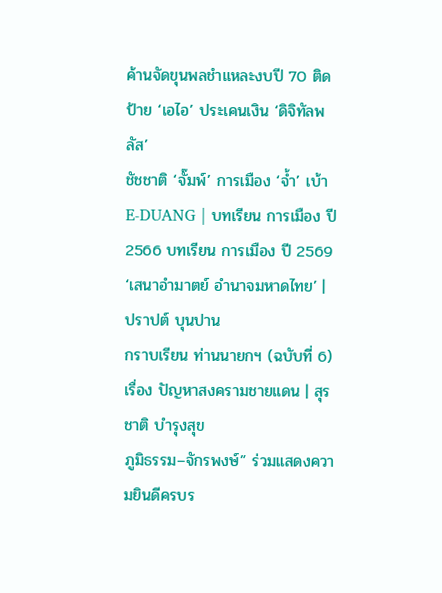ค้านจัดขุนพลชำแหละงบปี 70 ติดป้าย ‘เอไอ’ ประเคนเงิน ‘ดิจิทัลพลัส’
ชัชชาติ ‘จั๊มพ์’ การเมือง ‘จ้ำ’ เบ้า
E-DUANG | บทเรียน การเมือง ปี 2566 บทเรียน การเมือง ปี 2569
‘เสนาอำมาตย์ อำนาจมหาดไทย’ | ปราปต์ บุนปาน
กราบเรียน ท่านนายกฯ (ฉบับที่ 6) เรื่อง ปัญหาสงครามชายแดน | สุรชาติ บำรุงสุข
ภูมิธรรม–จักรพงษ์” ร่วมแสดงความยินดีครบร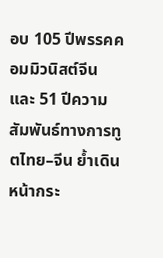อบ 105 ปีพรรคคอมมิวนิสต์จีน และ 51 ปีความสัมพันธ์ทางการทูตไทย–จีน ย้ำเดินหน้ากระ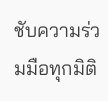ชับความร่วมมือทุกมิติ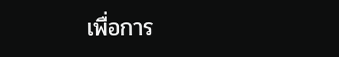เพื่อการ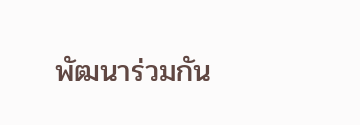พัฒนาร่วมกัน